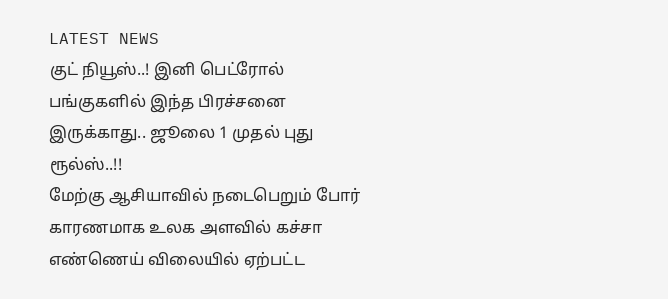LATEST NEWS
குட் நியூஸ்..! இனி பெட்ரோல் பங்குகளில் இந்த பிரச்சனை இருக்காது.. ஜூலை 1 முதல் புது ரூல்ஸ்..!!
மேற்கு ஆசியாவில் நடைபெறும் போர் காரணமாக உலக அளவில் கச்சா எண்ணெய் விலையில் ஏற்பட்ட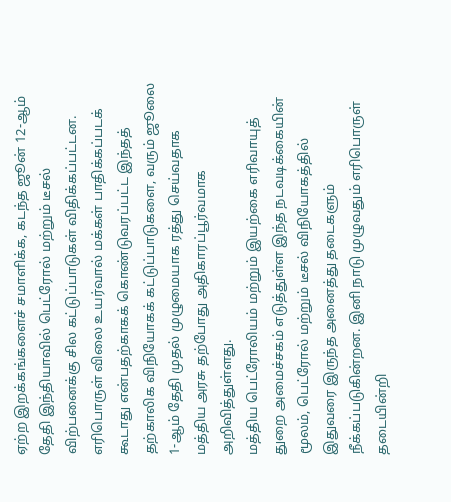ஏற்ற இறக்கங்களைச் சமாளிக்க, கடந்த ஜூன் 12-ஆம் தேதி இந்தியாவில் பெட்ரோல் மற்றும் டீசல் விற்பனைக்கு சில கட்டுப்பாடுகள் விதிக்கப்பட்டன. எரிபொருள் விலை உயர்வால் மக்கள் பாதிக்கப்படக் கூடாது என்பதற்காகக் கொண்டுவரப்பட்ட இந்தத் தற்காலிக விநியோகக் கட்டுப்பாடுகளை, வரும் ஜூலை 1-ஆம் தேதி முதல் முழுமையாக ரத்து செய்வதாக மத்திய அரசு தற்போது அதிகாரப்பூர்வமாக அறிவித்துள்ளது.
மத்திய பெட்ரோலியம் மற்றும் இயற்கை எரிவாயுத் துறை அமைச்சகம் எடுத்துள்ள இந்த நடவடிக்கையின் மூலம், பெட்ரோல் மற்றும் டீசல் விநியோகத்தில் இதுவரை இருந்த அனைத்து தடைகளும் நீக்கப்படுகின்றன. இனி நாடு முழுவதும் எரிபொருள் தடையின்றி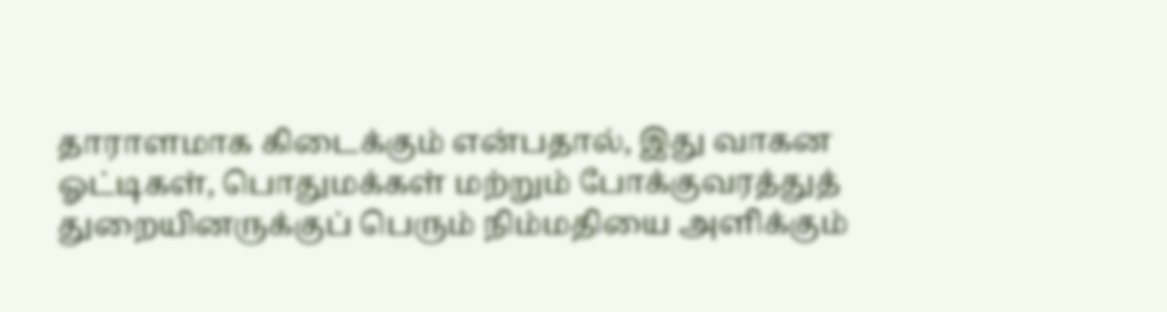தாராளமாக கிடைக்கும் என்பதால், இது வாகன ஓட்டிகள், பொதுமக்கள் மற்றும் போக்குவரத்துத் துறையினருக்குப் பெரும் நிம்மதியை அளிக்கும்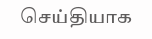செய்தியாக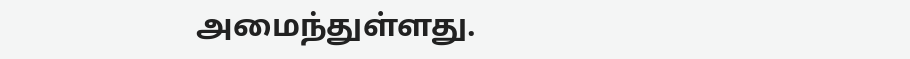அமைந்துள்ளது.